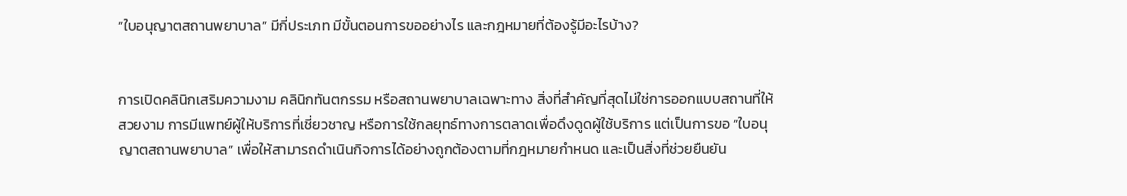“ใบอนุญาตสถานพยาบาล” มีกี่ประเภท มีขั้นตอนการขออย่างไร และกฎหมายที่ต้องรู้มีอะไรบ้าง?


การเปิดคลินิกเสริมความงาม คลินิกทันตกรรม หรือสถานพยาบาลเฉพาะทาง สิ่งที่สำคัญที่สุดไม่ใช่การออกแบบสถานที่ให้สวยงาม การมีแพทย์ผู้ให้บริการที่เชี่ยวชาญ หรือการใช้กลยุทธ์ทางการตลาดเพื่อดึงดูดผู้ใช้บริการ แต่เป็นการขอ “ใบอนุญาตสถานพยาบาล” เพื่อให้สามารถดำเนินกิจการได้อย่างถูกต้องตามที่กฎหมายกำหนด และเป็นสิ่งที่ช่วยยืนยัน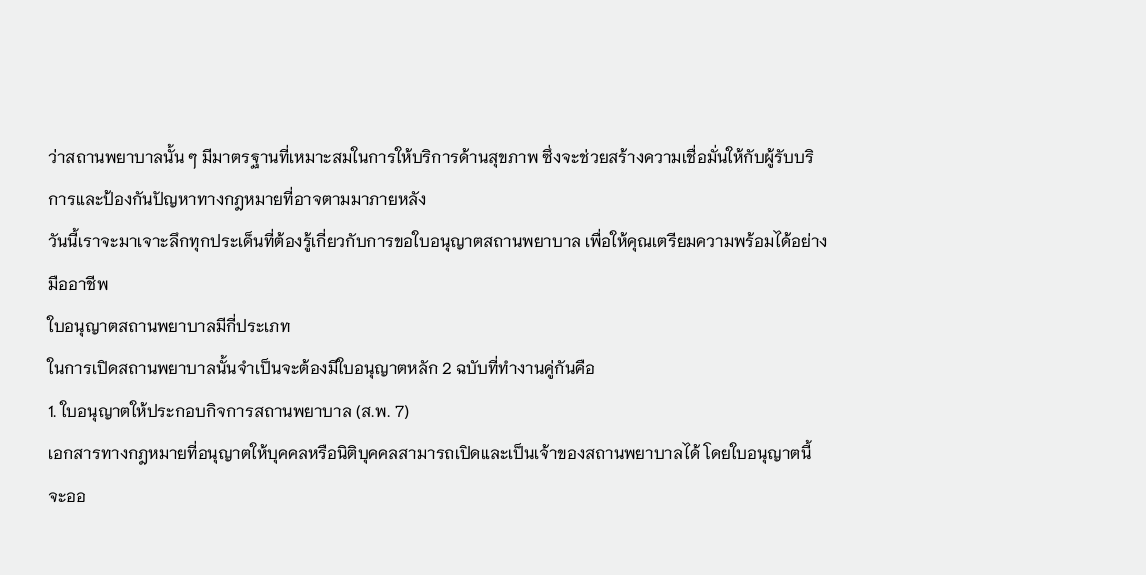ว่าสถานพยาบาลนั้น ๆ มีมาตรฐานที่เหมาะสมในการให้บริการด้านสุขภาพ ซึ่งจะช่วยสร้างความเชื่อมั่นให้กับผู้รับบริการและป้องกันปัญหาทางกฎหมายที่อาจตามมาภายหลัง
วันนี้เราจะมาเจาะลึกทุกประเด็นที่ต้องรู้เกี่ยวกับการขอใบอนุญาตสถานพยาบาล เพื่อให้คุณเตรียมความพร้อมได้อย่างมืออาชีพ
ใบอนุญาตสถานพยาบาลมีกี่ประเภท
ในการเปิดสถานพยาบาลนั้นจำเป็นจะต้องมีใบอนุญาตหลัก 2 ฉบับที่ทำงานคู่กันคือ
1. ใบอนุญาตให้ประกอบกิจการสถานพยาบาล (ส.พ. 7)
เอกสารทางกฎหมายที่อนุญาตให้บุคคลหรือนิติบุคคลสามารถเปิดและเป็นเจ้าของสถานพยาบาลได้ โดยใบอนุญาตนี้จะออ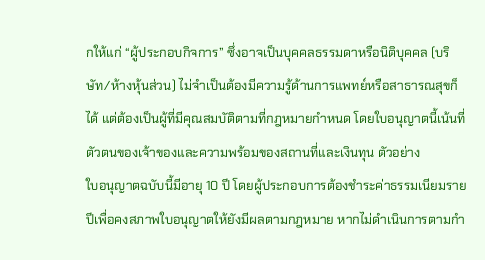กให้แก่ “ผู้ประกอบกิจการ” ซึ่งอาจเป็นบุคคลธรรมดาหรือนิติบุคคล (บริษัท/ห้างหุ้นส่วน) ไม่จำเป็นต้องมีความรู้ด้านการแพทย์หรือสาธารณสุขก็ได้ แต่ต้องเป็นผู้ที่มีคุณสมบัติตามที่กฎหมายกำหนด โดยใบอนุญาตนี้เน้นที่ตัวตนของเจ้าของและความพร้อมของสถานที่และเงินทุน ตัวอย่าง
ใบอนุญาตฉบับนี้มีอายุ 10 ปี โดยผู้ประกอบการต้องชำระค่าธรรมเนียมรายปีเพื่อคงสภาพใบอนุญาตให้ยังมีผลตามกฎหมาย หากไม่ดำเนินการตามกำ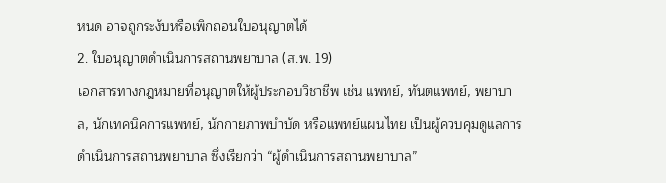หนด อาจถูกระงับหรือเพิกถอนใบอนุญาตได้
2. ใบอนุญาตดำเนินการสถานพยาบาล (ส.พ. 19)
เอกสารทางกฎหมายที่อนุญาตให้ผู้ประกอบวิชาชีพ เช่น แพทย์, ทันตแพทย์, พยาบาล, นักเทคนิคการแพทย์, นักกายภาพบำบัด หรือแพทย์แผนไทย เป็นผู้ควบคุมดูแลการดำเนินการสถานพยาบาล ซึ่งเรียกว่า “ผู้ดำเนินการสถานพยาบาล”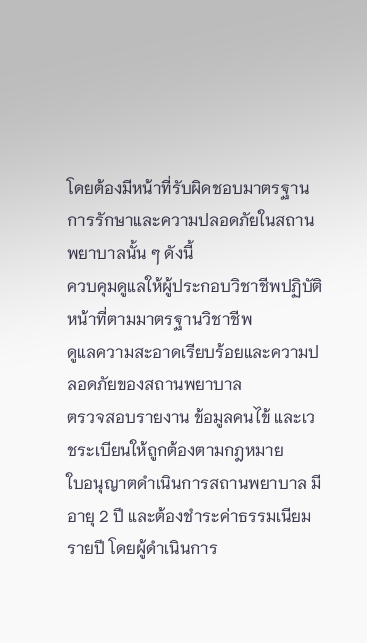โดยต้องมีหน้าที่รับผิดชอบมาตรฐานการรักษาและความปลอดภัยในสถานพยาบาลนั้น ๆ ดังนี้
ควบคุมดูแลให้ผู้ประกอบวิชาชีพปฏิบัติหน้าที่ตามมาตรฐานวิชาชีพ
ดูแลความสะอาดเรียบร้อยและความปลอดภัยของสถานพยาบาล
ตรวจสอบรายงาน ข้อมูลคนไข้ และเวชระเบียนให้ถูกต้องตามกฎหมาย
ใบอนุญาตดำเนินการสถานพยาบาล มีอายุ 2 ปี และต้องชำระค่าธรรมเนียมรายปี โดยผู้ดำเนินการ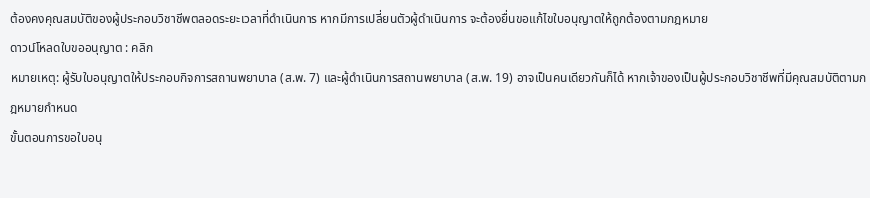ต้องคงคุณสมบัติของผู้ประกอบวิชาชีพตลอดระยะเวลาที่ดำเนินการ หากมีการเปลี่ยนตัวผู้ดำเนินการ จะต้องยื่นขอแก้ไขใบอนุญาตให้ถูกต้องตามกฎหมาย
ดาวน์โหลดใบขออนุญาต : คลิก
หมายเหตุ: ผู้รับใบอนุญาตให้ประกอบกิจการสถานพยาบาล (ส.พ. 7) และผู้ดำเนินการสถานพยาบาล (ส.พ. 19) อาจเป็นคนเดียวกันก็ได้ หากเจ้าของเป็นผู้ประกอบวิชาชีพที่มีคุณสมบัติตามกฎหมายกำหนด
ขั้นตอนการขอใบอนุ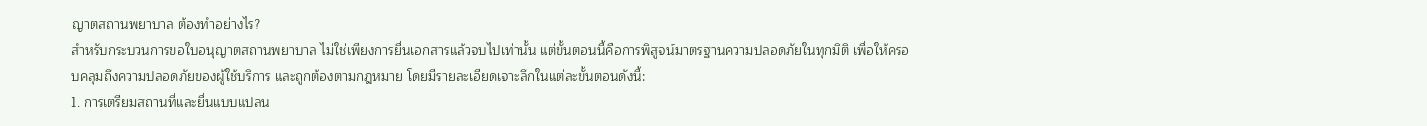ญาตสถานพยาบาล ต้องทำอย่างไร?
สำหรับกระบวนการขอใบอนุญาตสถานพยาบาล ไม่ใช่เพียงการยื่นเอกสารแล้วจบไปเท่านั้น แต่ขั้นตอนนี้คือการพิสูจน์มาตรฐานความปลอดภัยในทุกมิติ เพื่อให้ครอบคลุมถึงความปลอดภัยของผู้ใช้บริการ และถูกต้องตามกฎหมาย โดยมีรายละเอียดเจาะลึกในแต่ละขั้นตอนดังนี้:
1. การเตรียมสถานที่และยื่นแบบแปลน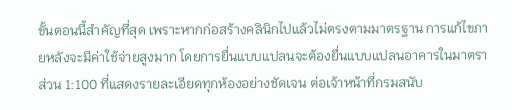ขั้นตอนนี้สำคัญที่สุด เพราะหากก่อสร้างคลินิกไปแล้วไม่ตรงตามมาตรฐาน การแก้ไขภายหลังจะมีค่าใช้จ่ายสูงมาก โดยการยื่นแบบแปลนจะต้องยื่นแบบแปลนอาคารในมาตราส่วน 1:100 ที่แสดงรายละเอียดทุกห้องอย่างชัดเจน ต่อเจ้าหน้าที่กรมสนับ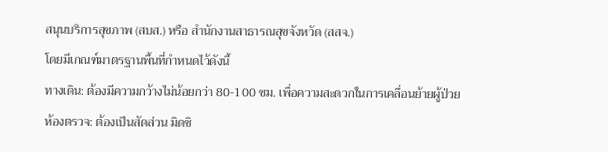สนุนบริการสุขภาพ (สบส.) หรือ สำนักงานสาธารณสุขจังหวัด (สสจ.)
โดยมีเกณฑ์มาตรฐานพื้นที่กำหนดไว้ดังนี้
ทางเดิน: ต้องมีความกว้างไม่น้อยกว่า 80-100 ซม. เพื่อความสะดวกในการเคลื่อนย้ายผู้ป่วย
ห้องตรวจ: ต้องเป็นสัดส่วน มิดชิ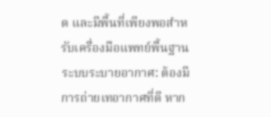ด และมีพื้นที่เพียงพอสำหรับเครื่องมือแพทย์พื้นฐาน
ระบบระบายอากาศ: ต้องมีการถ่ายเทอากาศที่ดี หาก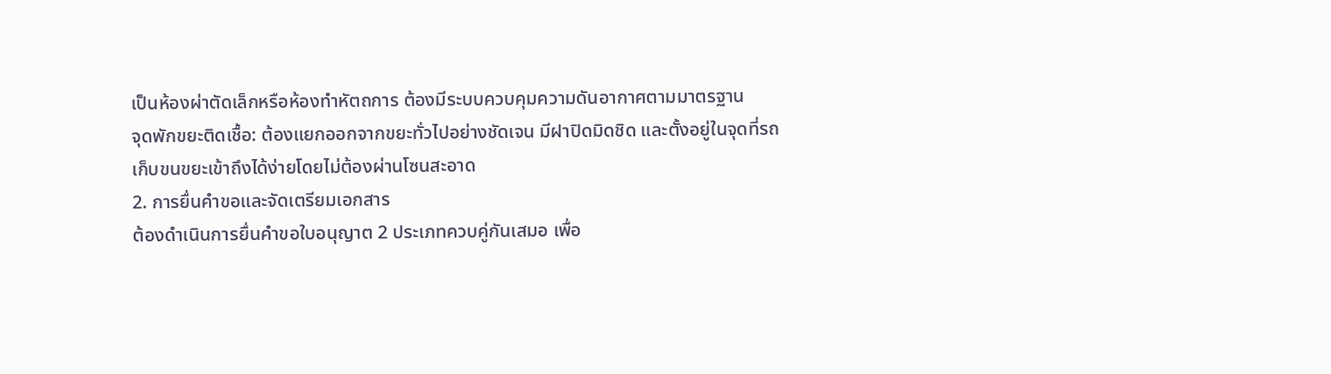เป็นห้องผ่าตัดเล็กหรือห้องทำหัตถการ ต้องมีระบบควบคุมความดันอากาศตามมาตรฐาน
จุดพักขยะติดเชื้อ: ต้องแยกออกจากขยะทั่วไปอย่างชัดเจน มีฝาปิดมิดชิด และตั้งอยู่ในจุดที่รถเก็บขนขยะเข้าถึงได้ง่ายโดยไม่ต้องผ่านโซนสะอาด
2. การยื่นคำขอและจัดเตรียมเอกสาร
ต้องดำเนินการยื่นคำขอใบอนุญาต 2 ประเภทควบคู่กันเสมอ เพื่อ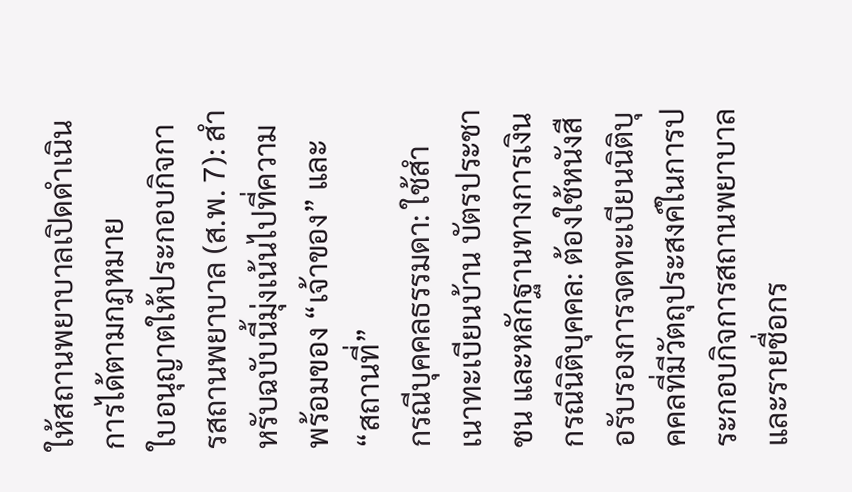ให้สถานพยาบาลเปิดดำเนินการได้ตามกฎหมาย
ใบอนุญาตให้ประกอบกิจการสถานพยาบาล (ส.พ. 7): สำหรับฉบับนี้มุ่งเน้นไปที่ความพร้อมของ “เจ้าของ” และ “สถานที่”
กรณีบุคคลธรรมดา: ใช้สำเนาทะเบียนบ้าน บัตรประชาชน และหลักฐานทางการเงิน
กรณีนิติบุคคล: ต้องใช้หนังสือรับรองการจดทะเบียนนิติบุคคลที่มีวัตถุประสงค์ในการประกอบกิจการสถานพยาบาล และรายชื่อกร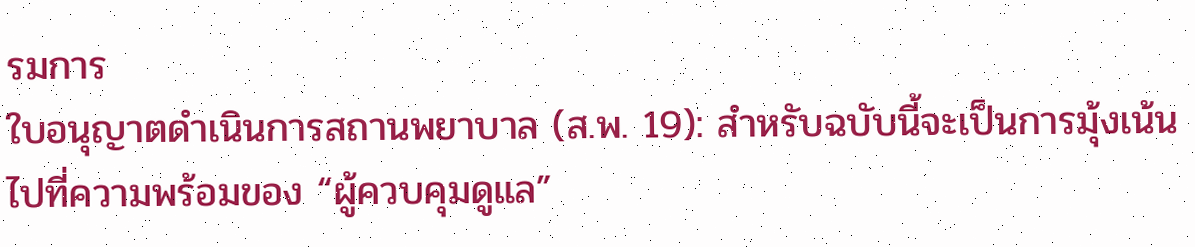รมการ
ใบอนุญาตดำเนินการสถานพยาบาล (ส.พ. 19): สำหรับฉบับนี้จะเป็นการมุ้งเน้นไปที่ความพร้อมของ “ผู้ควบคุมดูแล”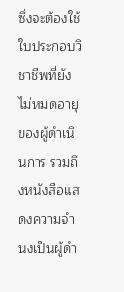ซึ่งจะต้องใช้ใบประกอบวิชาชีพที่ยังไม่หมดอายุของผู้ดำเนินการ รวมถึงหนังสือแสดงความจำนงเป็นผู้ดำ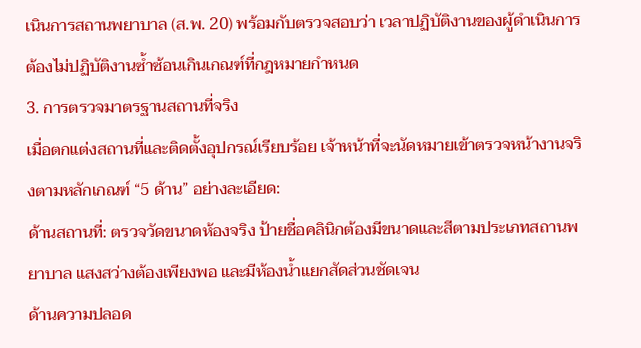เนินการสถานพยาบาล (ส.พ. 20) พร้อมกับตรวจสอบว่า เวลาปฏิบัติงานของผู้ดำเนินการต้องไม่ปฏิบัติงานซ้ำซ้อนเกินเกณฑ์ที่กฎหมายกำหนด
3. การตรวจมาตรฐานสถานที่จริง
เมื่อตกแต่งสถานที่และติดตั้งอุปกรณ์เรียบร้อย เจ้าหน้าที่จะนัดหมายเข้าตรวจหน้างานจริงตามหลักเกณฑ์ “5 ด้าน” อย่างละเอียด:
ด้านสถานที่: ตรวจวัดขนาดห้องจริง ป้ายชื่อคลินิกต้องมีขนาดและสีตามประเภทสถานพยาบาล แสงสว่างต้องเพียงพอ และมีห้องน้ำแยกสัดส่วนชัดเจน
ด้านความปลอด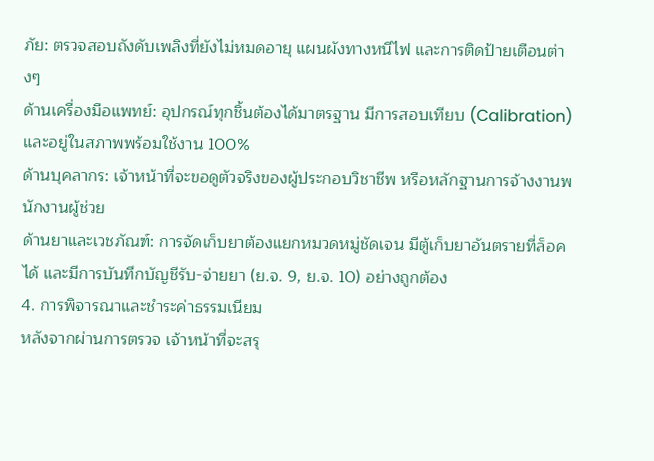ภัย: ตรวจสอบถังดับเพลิงที่ยังไม่หมดอายุ แผนผังทางหนีไฟ และการติดป้ายเตือนต่างๆ
ด้านเครื่องมือแพทย์: อุปกรณ์ทุกชิ้นต้องได้มาตรฐาน มีการสอบเทียบ (Calibration) และอยู่ในสภาพพร้อมใช้งาน 100%
ด้านบุคลากร: เจ้าหน้าที่จะขอดูตัวจริงของผู้ประกอบวิชาชีพ หรือหลักฐานการจ้างงานพนักงานผู้ช่วย
ด้านยาและเวชภัณฑ์: การจัดเก็บยาต้องแยกหมวดหมู่ชัดเจน มีตู้เก็บยาอันตรายที่ล็อคได้ และมีการบันทึกบัญชีรับ-จ่ายยา (ย.จ. 9, ย.จ. 10) อย่างถูกต้อง
4. การพิจารณาและชำระค่าธรรมเนียม
หลังจากผ่านการตรวจ เจ้าหน้าที่จะสรุ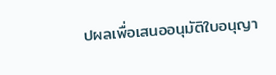ปผลเพื่อเสนออนุมัติใบอนุญา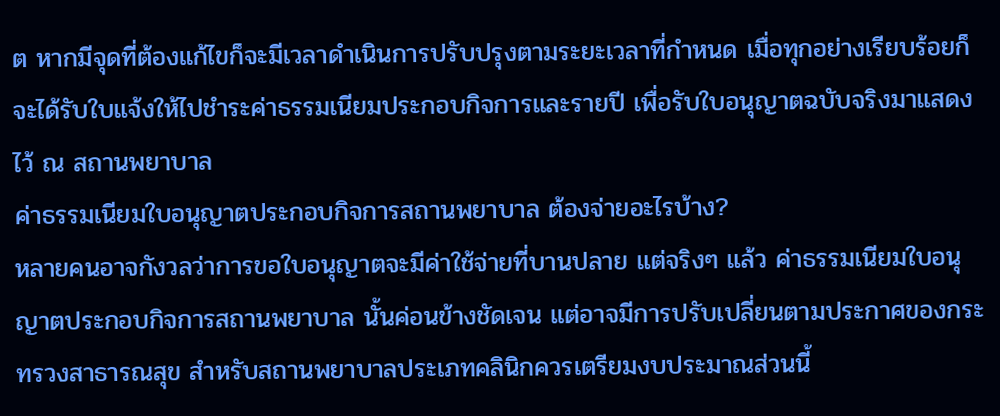ต หากมีจุดที่ต้องแก้ไขก็จะมีเวลาดำเนินการปรับปรุงตามระยะเวลาที่กำหนด เมื่อทุกอย่างเรียบร้อยก็จะได้รับใบแจ้งให้ไปชำระค่าธรรมเนียมประกอบกิจการและรายปี เพื่อรับใบอนุญาตฉบับจริงมาแสดงไว้ ณ สถานพยาบาล
ค่าธรรมเนียมใบอนุญาตประกอบกิจการสถานพยาบาล ต้องจ่ายอะไรบ้าง?
หลายคนอาจกังวลว่าการขอใบอนุญาตจะมีค่าใช้จ่ายที่บานปลาย แต่จริงๆ แล้ว ค่าธรรมเนียมใบอนุญาตประกอบกิจการสถานพยาบาล นั้นค่อนข้างชัดเจน แต่อาจมีการปรับเปลี่ยนตามประกาศของกระทรวงสาธารณสุข สำหรับสถานพยาบาลประเภทคลินิกควรเตรียมงบประมาณส่วนนี้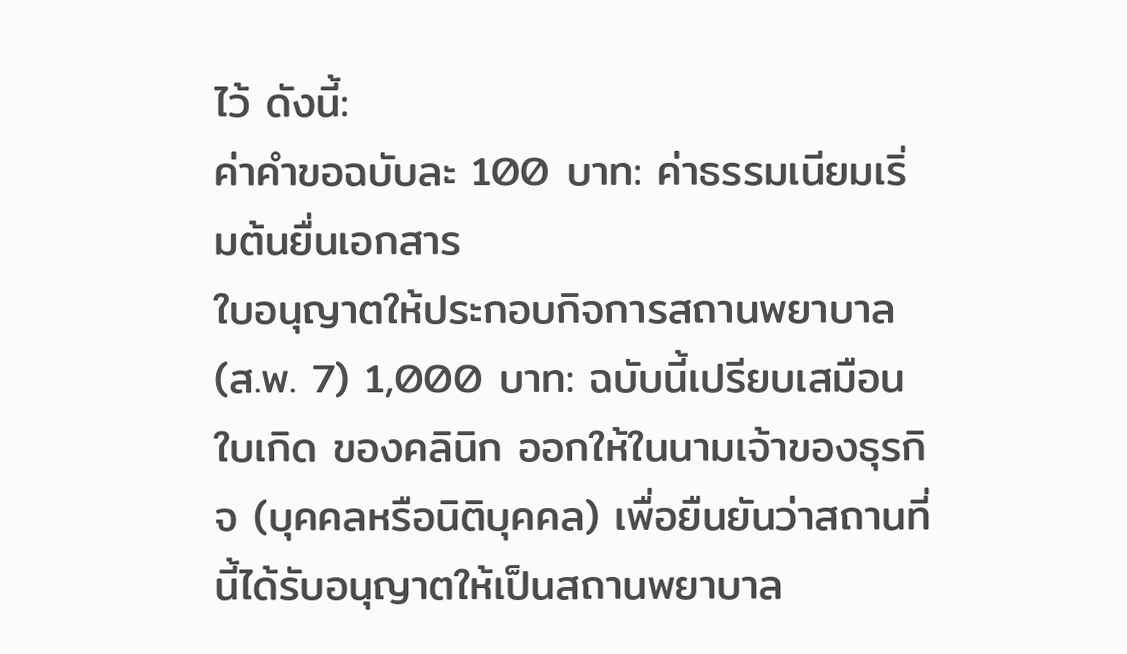ไว้ ดังนี้:
ค่าคำขอฉบับละ 100 บาท: ค่าธรรมเนียมเริ่มต้นยื่นเอกสาร
ใบอนุญาตให้ประกอบกิจการสถานพยาบาล (ส.พ. 7) 1,000 บาท: ฉบับนี้เปรียบเสมือนใบเกิด ของคลินิก ออกให้ในนามเจ้าของธุรกิจ (บุคคลหรือนิติบุคคล) เพื่อยืนยันว่าสถานที่นี้ได้รับอนุญาตให้เป็นสถานพยาบาล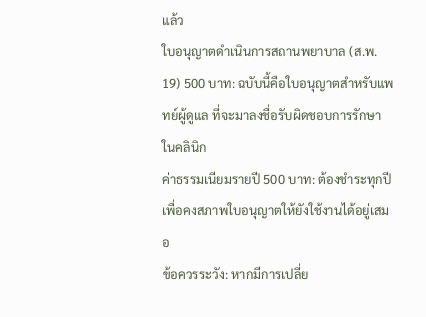แล้ว
ใบอนุญาตดำเนินการสถานพยาบาล (ส.พ. 19) 500 บาท: ฉบับนี้คือใบอนุญาตสำหรับแพทย์ผู้ดูแล ที่จะมาลงชื่อรับผิดชอบการรักษาในคลินิก
ค่าธรรมเนียมรายปี 500 บาท: ต้องชำระทุกปีเพื่อคงสภาพใบอนุญาตให้ยังใช้งานได้อยู่เสมอ
ข้อควรระวัง: หากมีการเปลี่ย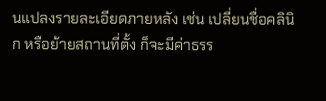นแปลงรายละเอียดภายหลัง เช่น เปลี่ยนชื่อคลินิก หรือย้ายสถานที่ตั้ง ก็จะมีค่าธรร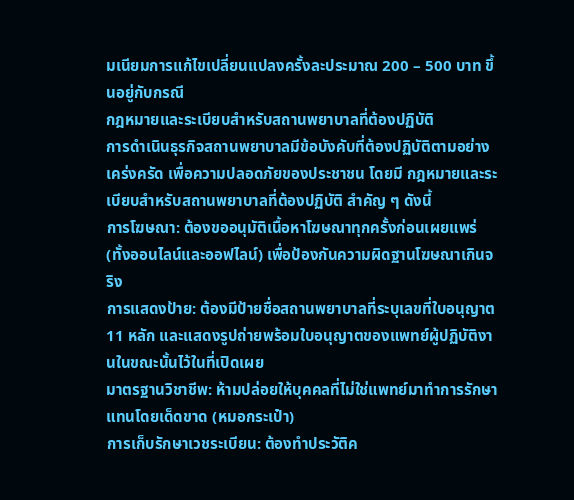มเนียมการแก้ไขเปลี่ยนแปลงครั้งละประมาณ 200 – 500 บาท ขึ้นอยู่กับกรณี
กฎหมายและระเบียบสำหรับสถานพยาบาลที่ต้องปฏิบัติ
การดำเนินธุรกิจสถานพยาบาลมีข้อบังคับที่ต้องปฏิบัติตามอย่างเคร่งครัด เพื่อความปลอดภัยของประชาชน โดยมี กฎหมายและระเบียบสำหรับสถานพยาบาลที่ต้องปฏิบัติ สำคัญ ๆ ดังนี้
การโฆษณา: ต้องขออนุมัติเนื้อหาโฆษณาทุกครั้งก่อนเผยแพร่ (ทั้งออนไลน์และออฟไลน์) เพื่อป้องกันความผิดฐานโฆษณาเกินจริง
การแสดงป้าย: ต้องมีป้ายชื่อสถานพยาบาลที่ระบุเลขที่ใบอนุญาต 11 หลัก และแสดงรูปถ่ายพร้อมใบอนุญาตของแพทย์ผู้ปฏิบัติงานในขณะนั้นไว้ในที่เปิดเผย
มาตรฐานวิชาชีพ: ห้ามปล่อยให้บุคคลที่ไม่ใช่แพทย์มาทำการรักษาแทนโดยเด็ดขาด (หมอกระเป๋า)
การเก็บรักษาเวชระเบียน: ต้องทำประวัติค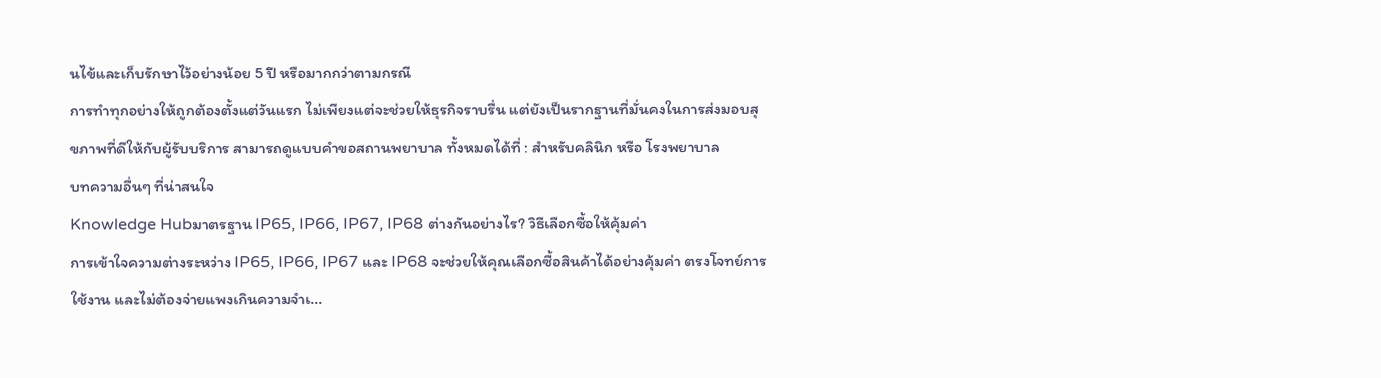นไข้และเก็บรักษาไว้อย่างน้อย 5 ปี หรือมากกว่าตามกรณี
การทำทุกอย่างให้ถูกต้องตั้งแต่วันแรก ไม่เพียงแต่จะช่วยให้ธุรกิจราบรื่น แต่ยังเป็นรากฐานที่มั่นคงในการส่งมอบสุขภาพที่ดีให้กับผู้รับบริการ สามารถดูแบบคำขอสถานพยาบาล ทั้งหมดได้ที่ : สำหรับคลินิก หรือ โรงพยาบาล
บทความอื่นๆ ที่น่าสนใจ
Knowledge Hubมาตรฐาน IP65, IP66, IP67, IP68 ต่างกันอย่างไร? วิธีเลือกซื้อให้คุ้มค่า
การเข้าใจความต่างระหว่าง IP65, IP66, IP67 และ IP68 จะช่วยให้คุณเลือกซื้อสินค้าได้อย่างคุ้มค่า ตรงโจทย์การใช้งาน และไม่ต้องจ่ายแพงเกินความจำเ...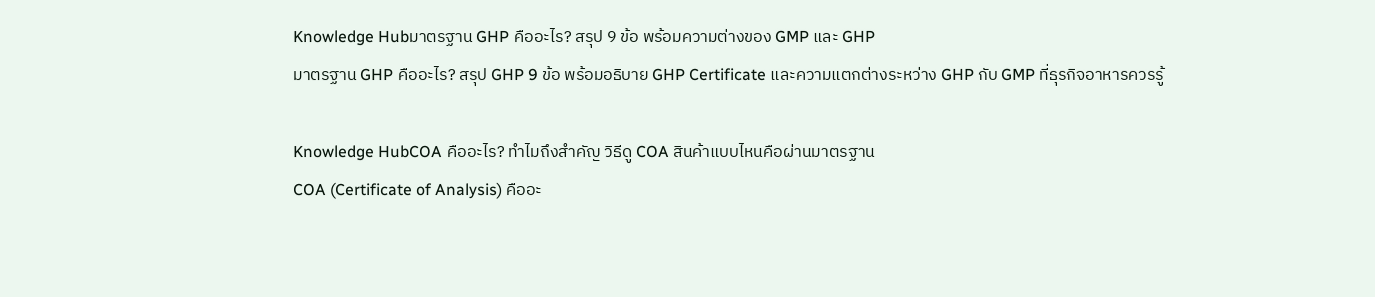Knowledge Hubมาตรฐาน GHP คืออะไร? สรุป 9 ข้อ พร้อมความต่างของ GMP และ GHP
มาตรฐาน GHP คืออะไร? สรุป GHP 9 ข้อ พร้อมอธิบาย GHP Certificate และความแตกต่างระหว่าง GHP กับ GMP ที่ธุรกิจอาหารควรรู้

Knowledge HubCOA คืออะไร? ทำไมถึงสำคัญ วิธีดู COA สินค้าแบบไหนคือผ่านมาตรฐาน
COA (Certificate of Analysis) คืออะ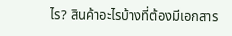ไร? สินค้าอะไรบ้างที่ต้องมีเอกสาร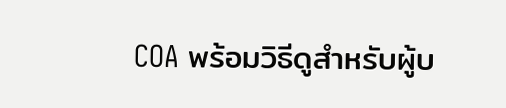COA พร้อมวิธีดูสำหรับผู้บ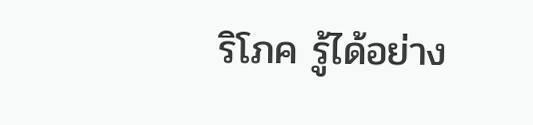ริโภค รู้ได้อย่าง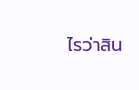ไรว่าสิน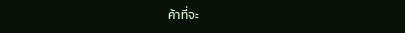ค้าที่จะ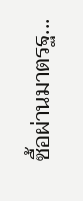ซื้อผ่านมาตรฐ...